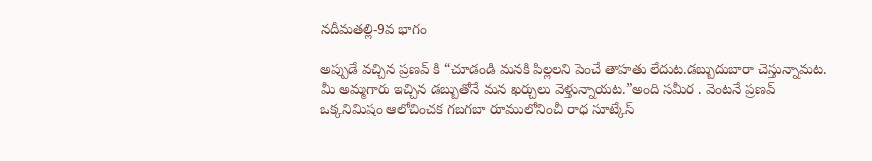నదీమతల్లి-9వ భాగం

అప్పుడే వచ్చిన ప్రణవ్ కి “చూడండి మనకి పిల్లలని పెంచే తాహతు లేదుట.డబ్బుదుబారా చెస్తున్నామట. మీ అమ్మగారు ఇచ్చిన డబ్బుతోనే మన ఖర్చులు వెళ్తున్నాయట.”అంది సమీర . వెంటనే ప్రణవ్ ఒక్కనిమిషం ఆలోచించక గబగబా రూములోనించీ రాధ సూట్కేస్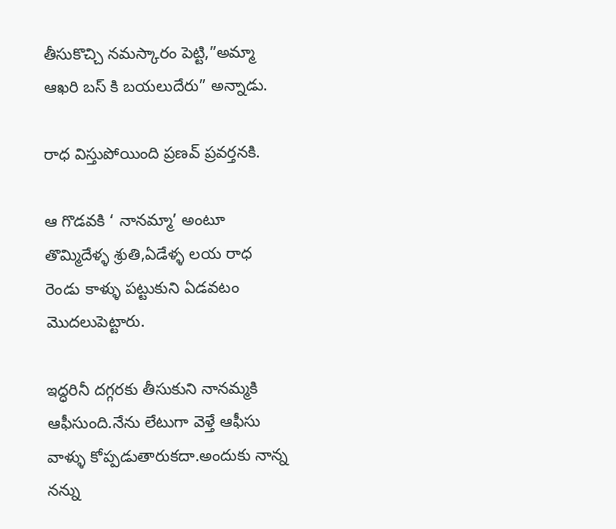తీసుకొచ్చి నమస్కారం పెట్టి,”అమ్మా ఆఖరి బస్ కి బయలుదేరు” అన్నాడు.

రాధ విస్తుపోయింది ప్రణవ్ ప్రవర్తనకి.

ఆ గొడవకి ‘ నానమ్మా’ అంటూ తొమ్మిదేళ్ళ శ్రుతి,ఏడేళ్ళ లయ రాధ రెండు కాళ్ళు పట్టుకుని ఏడవటం మొదలుపెట్టారు.

ఇద్ధరినీ దగ్గరకు తీసుకుని నానమ్మకి ఆఫీసుంది.నేను లేటుగా వెళ్తే ఆఫీసు వాళ్ళు కోప్పడుతారుకదా.అందుకు నాన్న నన్ను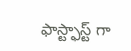ఫాస్ట్ఫాస్ట్ గా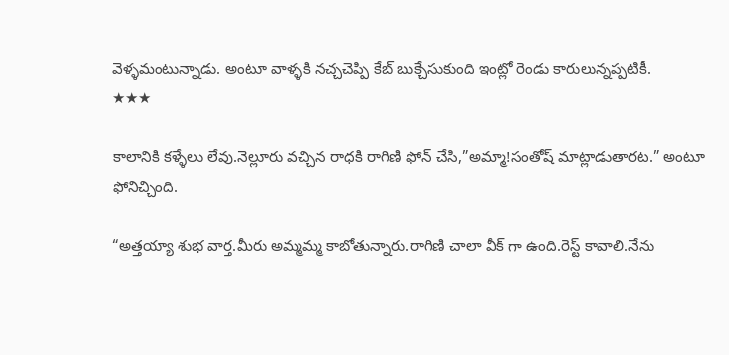వెళ్ళమంటున్నాడు. అంటూ వాళ్ళకి నచ్చచెప్పి కేబ్ బుక్చేసుకుంది ఇంట్లో రెండు కారులున్నప్పటికీ.
★★★

కాలానికి కళ్ళేలు లేవు.నెల్లూరు వచ్చిన రాధకి రాగిణి ఫోన్ చేసి,”అమ్మా!సంతోష్ మాట్లాడుతారట.” అంటూ ఫోనిచ్చింది.

“అత్తయ్యా శుభ వార్త.మీరు అమ్మమ్మ కాబోతున్నారు.రాగిణి చాలా వీక్ గా ఉంది.రెస్ట్ కావాలి.నేను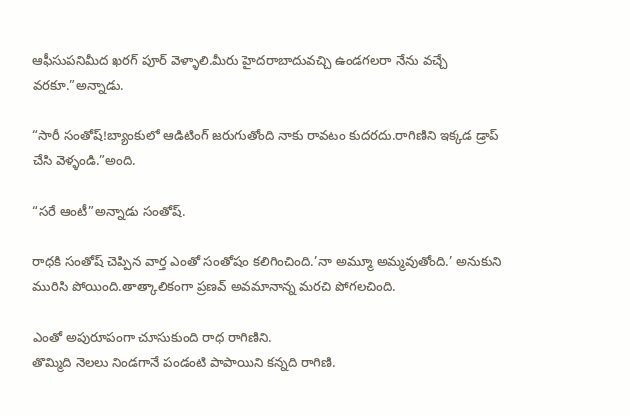ఆఫీసుపనిమీద ఖరగ్ పూర్ వెళ్ళాలి.మీరు హైదరాబాదువచ్చి ఉండగలరా నేను వచ్చే వరకూ.”అన్నాడు.

“సారీ సంతోష్!బ్యాంకులో ఆడిటింగ్ జరుగుతోంది నాకు రావటం కుదరదు.రాగిణిని ఇక్కడ డ్రాప్ చేసి వెళ్ళండి.”అంది.

“సరే ఆంటీ”అన్నాడు సంతోష్.

రాధకి సంతోష్ చెప్పిన వార్త ఎంతో సంతోషం కలిగించింది.’నా అమ్మూ అమ్మవుతోంది.’ అనుకుని మురిసి పోయింది.తాత్కాలికంగా ప్రణవ్ అవమానాన్న మరచి పోగలచింది.

ఎంతో అపురూపంగా చూసుకుంది రాధ రాగిణిని.
తొమ్మిది నెలలు నిండగానే పండంటి పాపాయిని కన్నది రాగిణి.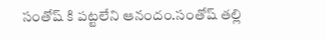సంతోష్ కి పట్టలేని ఆనందం.సంతోష్ తల్లి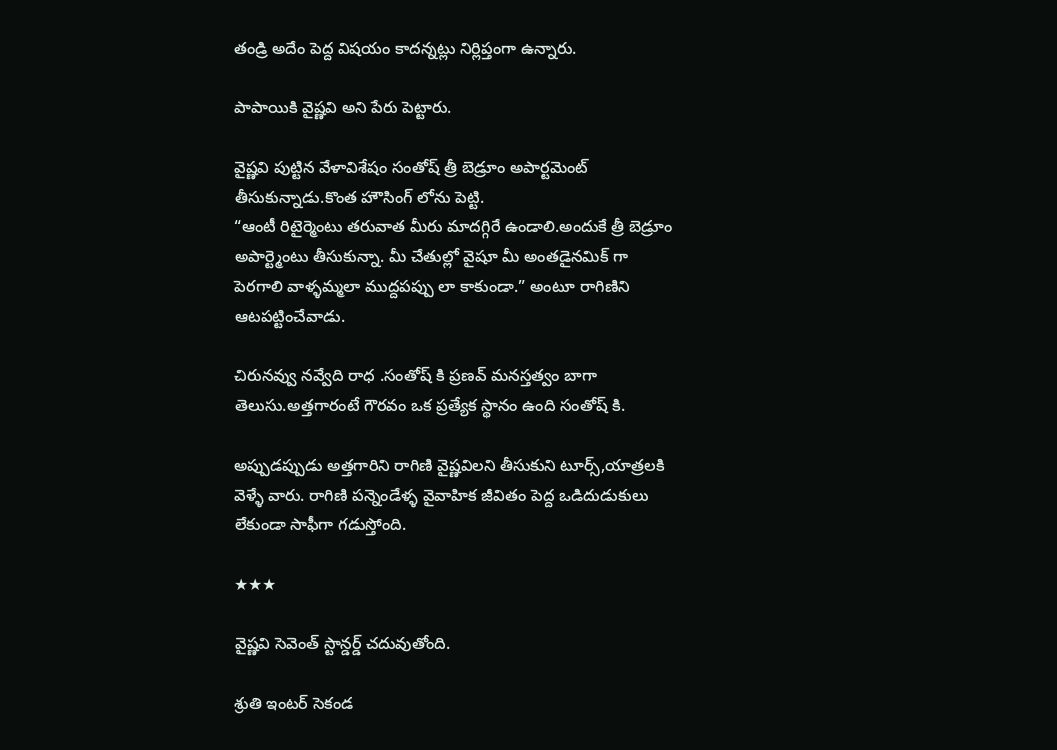తండ్రి అదేం పెద్ద విషయం కాదన్నట్లు నిర్లిప్తంగా ఉన్నారు.

పాపాయికి వైష్ణవి అని పేరు పెట్టారు.

వైష్ణవి పుట్టిన వేళావిశేషం సంతోష్ త్రీ బెడ్రూం అపార్టమెంట్ తీసుకున్నాడు.కొంత హౌసింగ్ లోను పెట్టి.
“ఆంటీ రిటైర్మెంటు తరువాత మీరు మాదగ్గిరే ఉండాలి.అందుకే త్రీ బెడ్రూం అపార్ట్మెంటు తీసుకున్నా. మీ చేతుల్లో వైషూ మీ అంతడైనమిక్ గా పెరగాలి వాళ్ళమ్మలా ముద్దపప్పు లా కాకుండా.” అంటూ రాగిణిని ఆటపట్టించేవాడు.

చిరునవ్వు నవ్వేది రాధ .సంతోష్ కి ప్రణవ్ మనస్తత్వం బాగా తెలుసు.అత్తగారంటే గౌరవం ఒక ప్రత్యేక స్థానం ఉంది సంతోష్ కి.

అప్పుడప్పుడు అత్తగారిని రాగిణి వైష్ణవిలని తీసుకుని టూర్స్,యాత్రలకి వెళ్ళే వారు. రాగిణి పన్నెండేళ్ళ వైవాహిక జీవితం పెద్ద ఒడిదుడుకులు లేకుండా సాఫీగా గడుస్తోంది.

★★★

వైష్ణవి సెవెంత్ స్టాన్డర్డ్ చదువుతోంది.

శ్రుతి ఇంటర్ సెకండ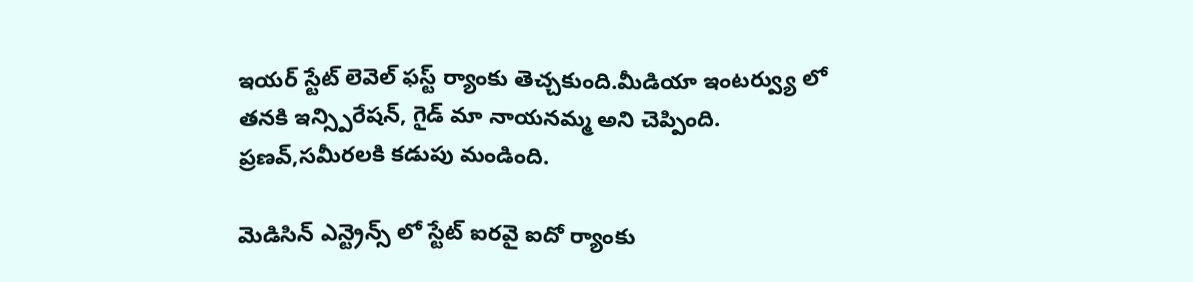ఇయర్ స్టేట్ లెవెల్ ఫస్ట్ ర్యాంకు తెచ్చకుంది.మీడియా ఇంటర్వ్యు లో తనకి ఇన్స్పిరేషన్, గైడ్ మా నాయనమ్మ అని చెప్పింది. ప్రణవ్,సమీరలకి కడుపు మండింది.

మెడిసిన్ ఎన్ట్రెన్స్ లో స్టేట్ ఐరవై ఐదో ర్యాంకు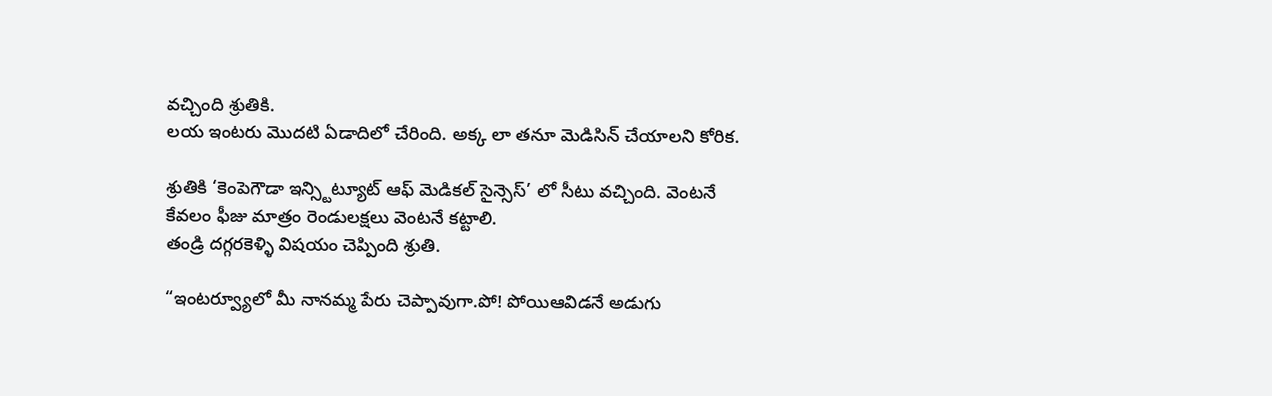వచ్చింది శ్రుతికి.
లయ ఇంటరు మొదటి ఏడాదిలో చేరింది. అక్క లా తనూ మెడిసిన్ చేయాలని కోరిక.

శ్రుతికి ‘కెంపెగౌడా ఇన్స్టిట్యూట్ ఆఫ్ మెడికల్ సైన్సెస్’ లో సీటు వచ్చింది. వెంటనే కేవలం ఫీజు మాత్రం రెండులక్షలు వెంటనే కట్టాలి.
తండ్రి దగ్గరకెళ్ళి విషయం చెప్పింది శ్రుతి.

“ఇంటర్వ్యూలో మీ నానమ్మ పేరు చెప్పావుగా.పో! పోయిఆవిడనే అడుగు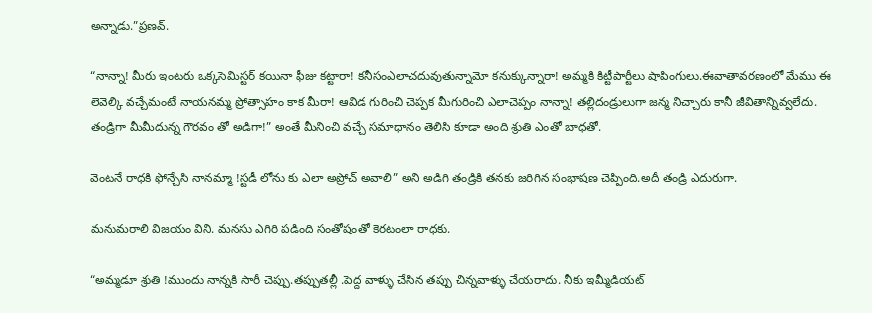అన్నాడు.”ప్రణవ్.

“నాన్నా! మీరు ఇంటరు ఒక్కసెమిస్టర్ కయినా ఫీజు కట్టారా! కనీసంఎలాచదువుతున్నామో కనుక్కున్నారా! అమ్మకి కిట్టీపార్టీలు షాపింగులు.ఈవాతావరణంలో మేము ఈ లెవెల్కి వచ్చేమంటే నాయనమ్మ ప్రోత్సాహం కాక మీరా! ఆవిడ గురించి చెప్పక మీగురించి ఎలాచెప్పం నాన్నా! తల్లిదండ్రులుగా జన్మ నిచ్చారు కానీ జీవితాన్నివ్వలేదు. తండ్రిగా మీమీదున్న గౌరవం తో అడిగా!” అంతే మీనించి వచ్చే సమాధానం తెలిసి కూడా అంది శ్రుతి ఎంతో బాధతో.

వెంటనే రాధకి ఫోన్చేసి నానమ్మా !స్టడీ లోను కు ఎలా అప్రోచ్ అవాలి” అని అడిగి తండ్రికి తనకు జరిగిన సంభాషణ చెప్పింది.అదీ తండ్రి ఎదురుగా.

మనుమరాలి విజయం విని. మనసు ఎగిరి పడింది సంతోషంతో కెరటంలా రాధకు.

“అమ్మడూ శ్రుతి !ముందు నాన్నకి సారీ చెప్పు.తప్పుతల్లీ .పెద్ద వాళ్ళు చేసిన తప్పు చిన్నవాళ్ళు చేయరాదు. నీకు ఇమ్మీడియట్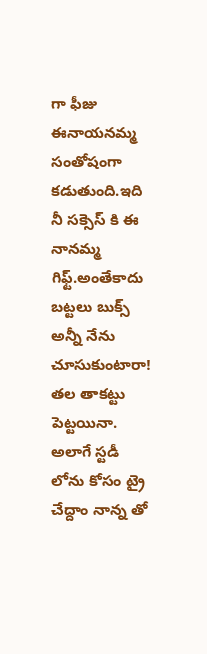గా ఫీజు ఈనాయనమ్మ సంతోషంగా కడుతుంది.ఇది నీ సక్సెస్ కి ఈ నానమ్మ గిఫ్ట్.అంతేకాదు బట్టలు బుక్స్ అన్నీ నేను చూసుకుంటారా! తల తాకట్టు పెట్టయినా.
అలాగే స్టడీ లోను కోసం ట్రై చేద్దాం నాన్న తో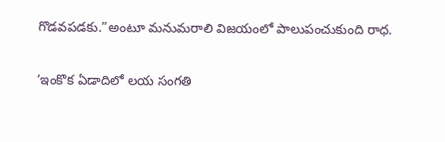గొడవపడకు.”అంటూ మనుమరాలి విజయంలో పాలుపంచుకుంది రాధ.

‘ఇంకొక ఏడాదిలో లయ సంగతి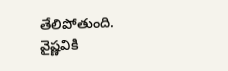తేలిపోతుంది.
వైష్ణవికి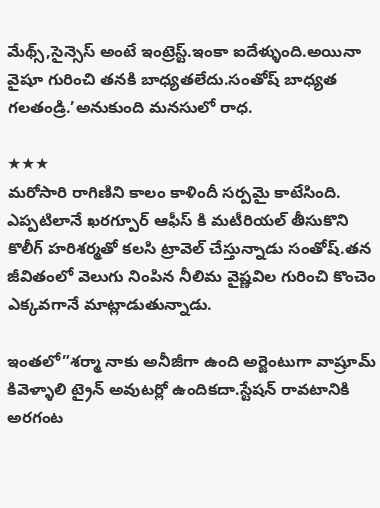మేథ్స్,సైన్సెస్ అంటే ఇంట్రెస్ట్.ఇంకా ఐదేళ్ళుంది.అయినా వైషూ గురించి తనకి బాధ్యతలేదు.సంతోష్ బాధ్యత గలతండ్రి.’అనుకుంది మనసులో రాధ.

★★★
మరోసారి రాగిణిని కాలం కాళిందీ సర్పమై కాటేసింది.
ఎప్పటిలానే ఖరగ్పూర్ ఆఫీస్ కి మటీరియల్ తీసుకొని కొలీగ్ హరిశర్మతో కలసి ట్రావెల్ చేస్తున్నాడు సంతోష్.తన జీవితంలో వెలుగు నింపిన నీలిమ వైష్ణవిల గురించి కొంచెం ఎక్కవగానే మాట్లాడుతున్నాడు.

ఇంతలో”శర్మా నాకు అనీజీగా ఉంది అర్జెంటుగా వాష్రూమ్ కివెళ్ళాలి ట్రైన్ అవుటర్లో ఉందికదా.స్టేషన్ రావటానికి అరగంట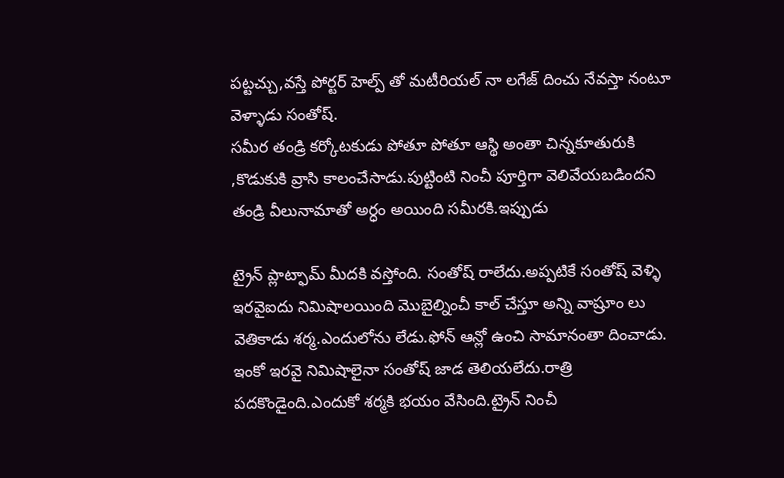పట్టచ్చు,వస్తే పోర్టర్ హెల్ప్ తో మటీరియల్ నా లగేజ్ దించు నేవస్తా నంటూ వెళ్ళాడు సంతోష్.
సమీర తండ్రి కర్కోటకుడు పోతూ పోతూ ఆస్థి అంతా చిన్నకూతురుకి ,కొడుకుకి వ్రాసి కాలంచేసాడు.పుట్టింటి నించీ పూర్తిగా వెలివేయబడిందని తండ్రి వీలునామాతో అర్ధం అయింది సమీరకి.ఇప్పుడు

ట్రైన్ ప్లాట్ఫామ్ మీదకి వస్తోంది. సంతోష్ రాలేదు.అప్పటికే సంతోష్ వెళ్ళి ఇరవైఐదు నిమిషాలయింది మొబైల్నించీ కాల్ చేస్తూ అన్ని వాష్రూం లు వెతికాడు శర్మ.ఎందులోను లేడు.ఫోన్ ఆన్లో ఉంచి సామానంతా దించాడు. ఇంకో ఇరవై నిమిషాలైనా సంతోష్ జాడ తెలియలేదు.రాత్రి పదకొండైంది.ఎందుకో శర్మకి భయం వేసింది.ట్రైన్ నించీ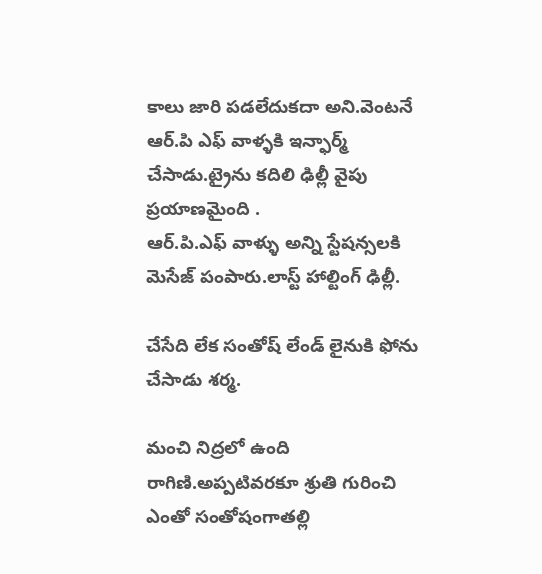కాలు జారి పడలేదుకదా అని.వెంటనే ఆర్.పి ఎఫ్ వాళ్ళకి ఇన్ఫార్మ్ చేసాడు.ట్రైను కదిలి ఢిల్లీ వైపు ప్రయాణమైంది .
ఆర్.పి.ఎఫ్ వాళ్ళు అన్ని స్టేషన్సలకి
మెసేజ్ పంపారు.లాస్ట్ హాల్టింగ్ ఢిల్లీ.

చేసేది లేక సంతోష్ లేండ్ లైనుకి ఫోను చేసాడు శర్మ.

మంచి నిద్రలో ఉంది రాగిణి.అప్పటివరకూ శ్రుతి గురించి ఎంతో సంతోషంగాతల్లి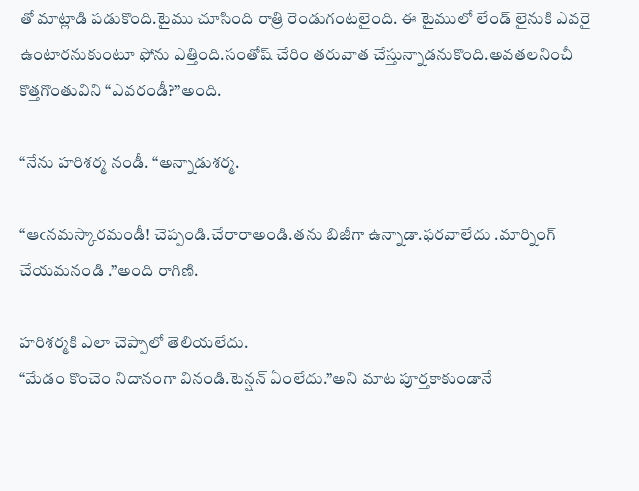తో మాట్లాడి పడుకొంది.టైము చూసింది రాత్రి రెండుగంటలైంది. ఈ టైములో లేండ్ లైనుకి ఎవరై ఉంటారనుకుంటూ ఫోను ఎత్తింది.సంతోష్ చేరిం తరువాత చేస్తున్నాడనుకొంది.అవతలనించీ కొత్తగొంతువిని “ఎవరండీ?”అంది.

“నేను హరిశర్మ నండీ. “అన్నాడుశర్మ.

“ఆఁనమస్కారమండీ! చెప్పండి.చేరారాఅండి.తను బిజీగా ఉన్నాడా.ఫరవాలేదు .మార్నింగ్ చేయమనండి .”అంది రాగిణి.

హరిశర్మకి ఎలా చెప్పాలో తెలియలేదు.
“మేడం కొంచెం నిదానంగా వినండి.టెన్షన్ ఏంలేదు.”అని మాట పూర్తకాకుండానే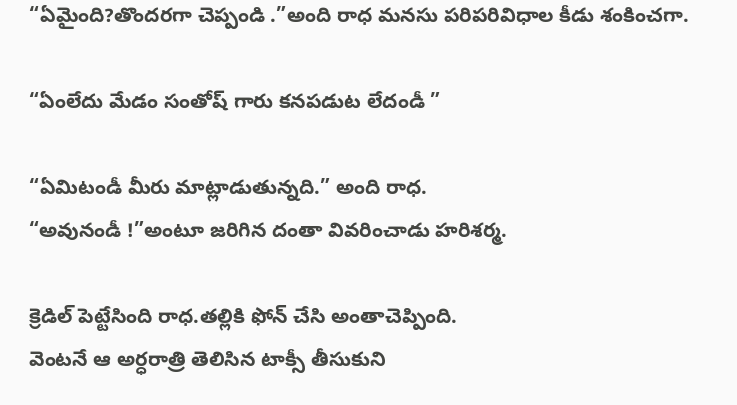“ఏమైంది?తొందరగా చెప్పండి .”అంది రాధ మనసు పరిపరివిధాల కీడు శంకించగా.

“ఏంలేదు మేడం సంతోష్ గారు కనపడుట లేదండీ ”

“ఏమిటండీ మీరు మాట్లాడుతున్నది.” అంది రాధ.
“అవునండీ !”అంటూ జరిగిన దంతా వివరించాడు హరిశర్మ.

క్రెడిల్ పెట్టేసింది రాధ.తల్లికి ఫోన్ చేసి అంతాచెప్పింది.
వెంటనే ఆ అర్ధరాత్రి తెలిసిన టాక్సీ తీసుకుని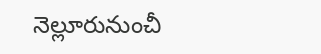నెల్లూరునుంచీ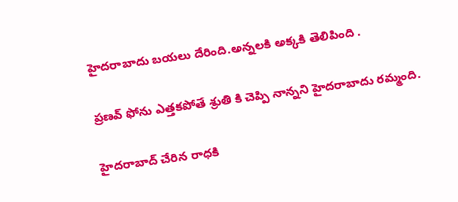హైదరాబాదు బయలు దేరింది.అన్నలకి అక్కకి తెలిపింది .

ప్రణవ్ ఫోను ఎత్తకపోతే శ్రుతి కి చెప్పి నాన్నని హైదరాబాదు రమ్మంది.

హైదరాబాద్ చేరిన రాధకి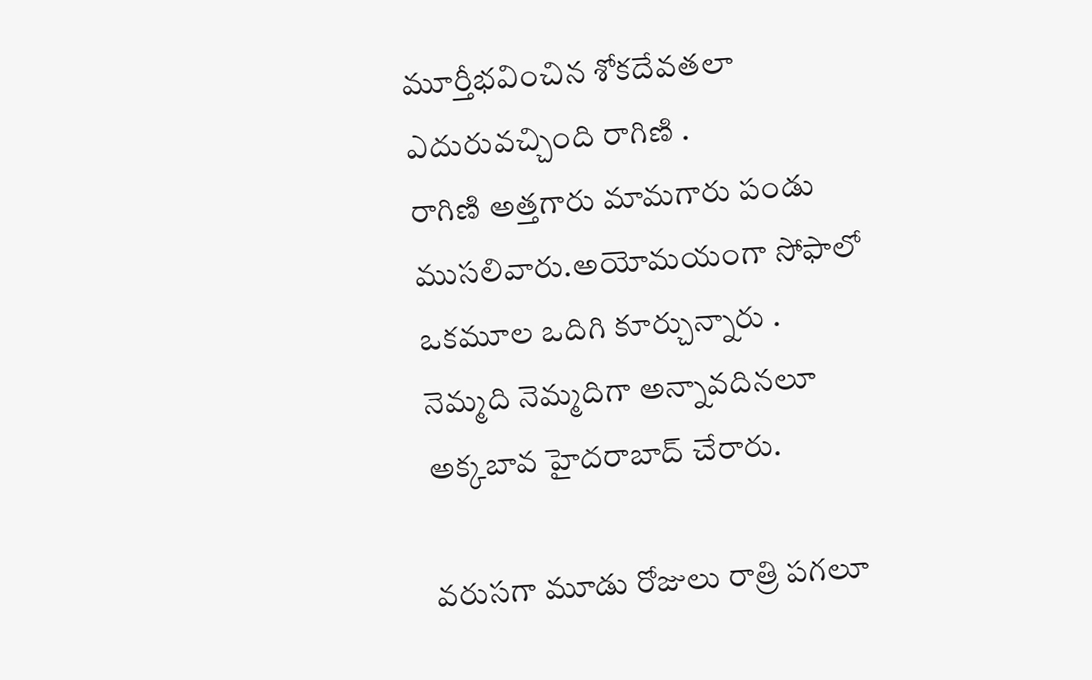మూర్తీభవించిన శోకదేవతలా ఎదురువచ్చింది రాగిణి .
రాగిణి అత్తగారు మామగారు పండు ముసలివారు.అయోమయంగా సోఫాలో ఒకమూల ఒదిగి కూర్చున్నారు .
నెమ్మది నెమ్మదిగా అన్నావదినలూ అక్కబావ హైదరాబాద్ చేరారు.

వరుసగా మూడు రోజులు రాత్రి పగలూ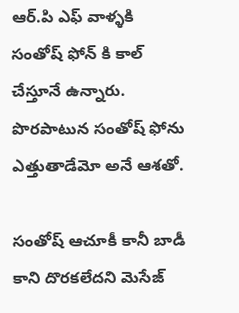ఆర్.పి ఎఫ్ వాళ్ళకి సంతోష్ ఫోన్ కి కాల్ చేస్తూనే ఉన్నారు. పొరపాటున సంతోష్ ఫోను ఎత్తుతాడేమో అనే ఆశతో.

సంతోష్ ఆచూకీ కానీ బాడీ కాని దొరకలేదని మెసేజ్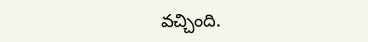వచ్చింది.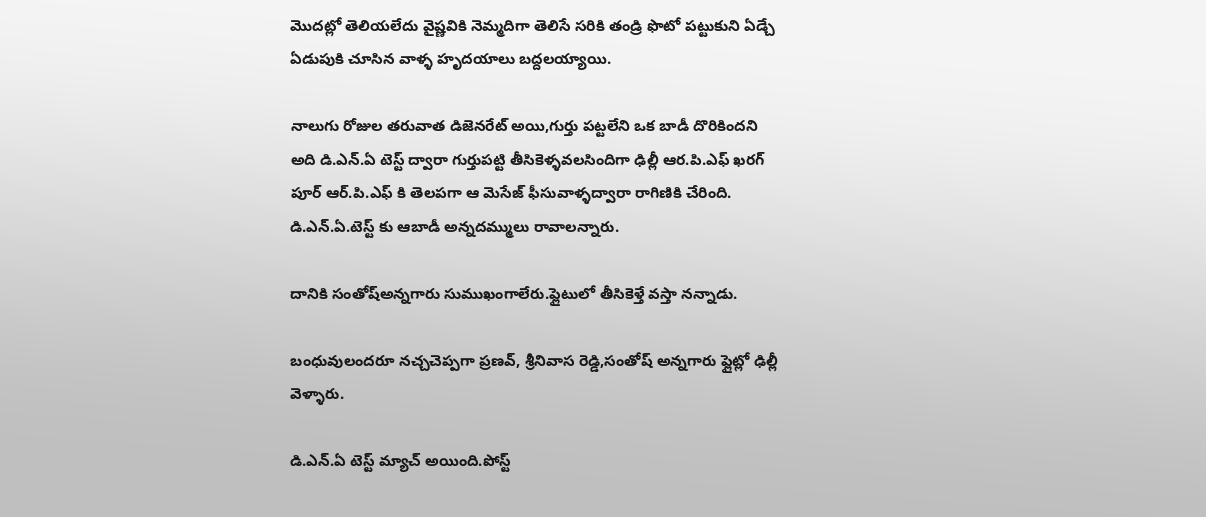మొదట్లో తెలియలేదు వైష్ణవికి నెమ్మదిగా తెలిసే సరికి తండ్రి ఫొటో పట్టుకుని ఏడ్చే ఏడుపుకి చూసిన వాళ్ళ హృదయాలు బద్దలయ్యాయి.

నాలుగు రోజుల తరువాత డిజెనరేట్ అయి,గుర్తు పట్టలేని ఒక బాడీ దొరికిందని అది డి.ఎన్.ఏ టెస్ట్ ద్వారా గుర్తుపట్టి తీసికెళ్ళవలసిందిగా ఢిల్లీ ఆర.పి.ఎఫ్ ఖరగ్ పూర్ ఆర్.పి.ఎఫ్ కి తెలపగా ఆ మెసేజ్ ఫీసువాళ్ళద్వారా రాగిణికి చేరింది.
డి.ఎన్.ఏ.టెస్ట్ కు ఆబాడీ అన్నదమ్ములు రావాలన్నారు.

దానికి సంతోష్అన్నగారు సుముఖంగాలేరు.ఫ్లైటులో తీసికెళ్తే వస్తా నన్నాడు.

బంధువులందరూ నచ్చచెప్పగా ప్రణవ్, శ్రీనివాస రెడ్డి,సంతోష్ అన్నగారు ఫ్లైట్లో ఢిల్లీ వెళ్ళారు.

డి.ఎన్.ఏ టెస్ట్ మ్యాచ్ అయింది.పోస్ట్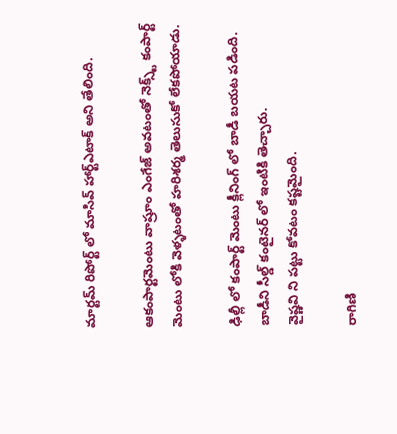మార్టమ్ రిపోర్ట్ లో మాసివ్ హార్ట్ఎటాక్ అని తేలింది.

ఆకంపార్టమెంటు వాష్రూం ఎంగేజ్ అవటంతో నెక్స్ట్ కంపార్ట్ మెంటు లోకి వెళ్ళటంతో హరిశర్మ తెలుసుకో లేకపోయాడు.

ఢిల్లీ లో కంపార్ట్ మెంటు క్లీనింగ్ లో బాడీ బయట పడింది.
బాడీని సీల్డ్ కంటైనర్ లో ఇంటికి తెచ్చారు.
వైష్ణవి ని పట్టు కోవటం కష్టమైంది.

రాగిణి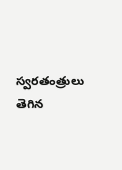స్వరతంత్రులు తెగిన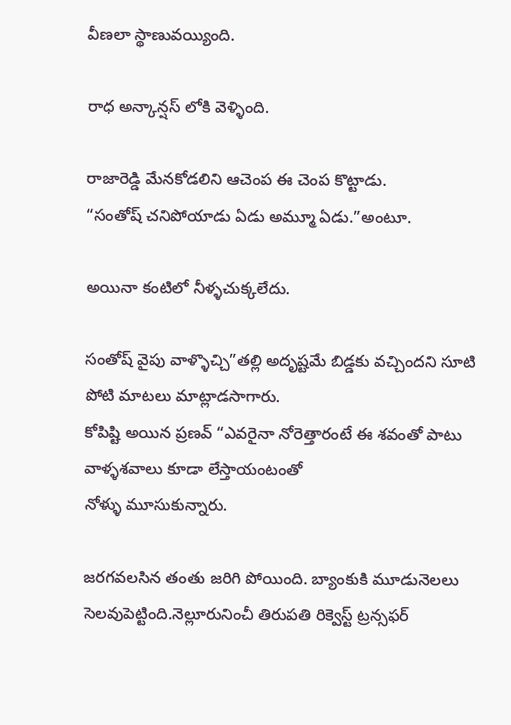వీణలా స్థాణువయ్యింది.

రాధ అన్కాన్షస్ లోకి వెళ్ళింది.

రాజారెడ్డి మేనకోడలిని ఆచెంప ఈ చెంప కొట్టాడు.
“సంతోష్ చనిపోయాడు ఏడు అమ్మూ ఏడు.”అంటూ.

అయినా కంటిలో నీళ్ళచుక్కలేదు.

సంతోష్ వైపు వాళ్ళొచ్చి”తల్లి అదృష్టమే బిడ్డకు వచ్చిందని సూటి పోటి మాటలు మాట్లాడసాగారు.
కోపిష్టి అయిన ప్రణవ్ “ఎవరైనా నోరెత్తారంటే ఈ శవంతో పాటు వాళ్ళశవాలు కూడా లేస్తాయంటంతో
నోళ్ళు మూసుకున్నారు.

జరగవలసిన తంతు జరిగి పోయింది. బ్యాంకుకి మూడునెలలు సెలవుపెట్టింది.నెల్లూరునించీ తిరుపతి రిక్వెస్ట్ ట్రన్సఫర్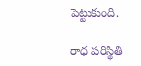పెట్టుకుంది.

రాధ పరిస్థితి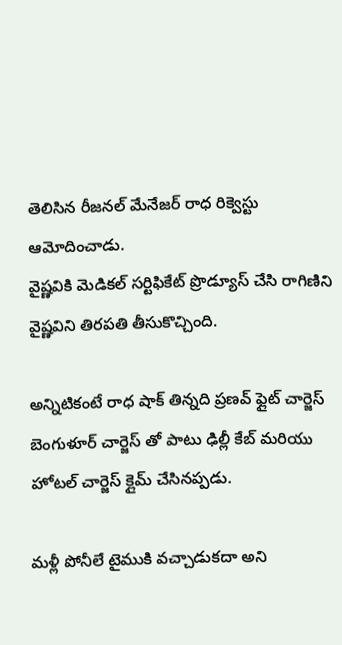తెలిసిన రీజనల్ మేనేజర్ రాధ రిక్వెస్టు ఆమోదించాడు.
వైష్ణవికి మెడికల్ సర్టిఫికేట్ ప్రొడ్యూస్ చేసి రాగిణిని వైష్ణవిని తిరపతి తీసుకొచ్చింది.

అన్నిటికంటే రాధ షాక్ తిన్నది ప్రణవ్ ఫ్లైట్ చార్జెస్ బెంగుళూర్ చార్జెస్ తో పాటు ఢిల్లీ కేబ్ మరియు హోటల్ చార్జెస్ క్లైమ్ చేసినప్పడు.

మళ్లీ పోనీలే టైముకి వచ్చాడుకదా అని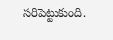సరిపెట్టుకుంది.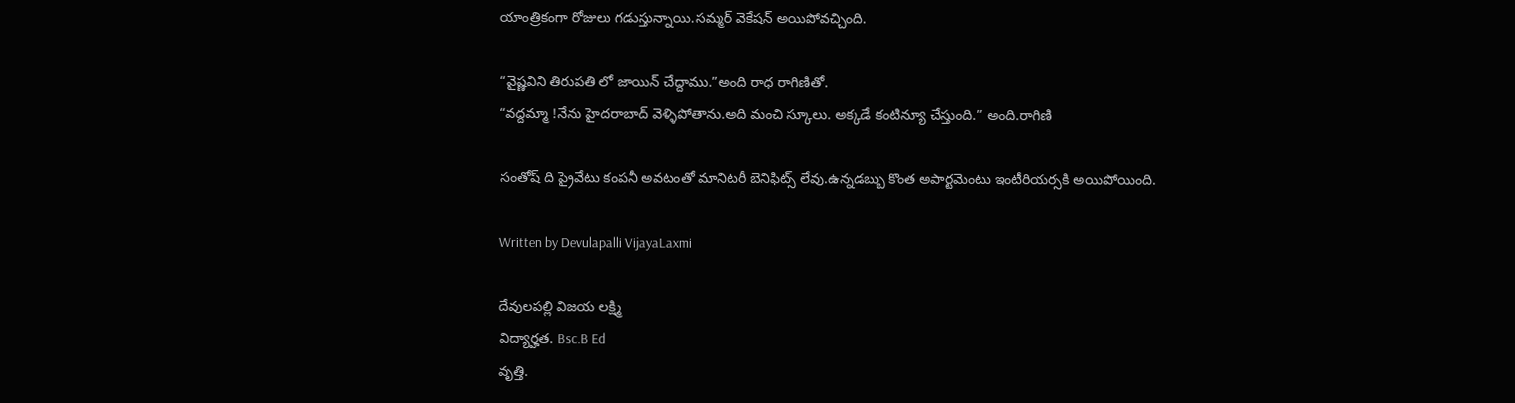యాంత్రికంగా రోజులు గడుస్తున్నాయి.సమ్మర్ వెకేషన్ అయిపోవచ్చింది.

“వైష్ణవిని తిరుపతి లో జాయిన్ చేద్దాము.”అంది రాధ రాగిణితో.
“వద్దమ్మా !నేను హైదరాబాద్ వెళ్ళిపోతాను.అది మంచి స్కూలు. అక్కడే కంటిన్యూ చేస్తుంది.” అంది.రాగిణి

సంతోష్ ది ప్రైవేటు కంపనీ అవటంతో మానిటరీ బెనిఫిట్స్ లేవు.ఉన్నడబ్బు కొంత అపార్టమెంటు ఇంటీరియర్సకి అయిపోయింది.

Written by Devulapalli VijayaLaxmi

దేవులపల్లి విజయ లక్ష్మి
విద్యార్హత. Bsc.B Ed
వృత్తి.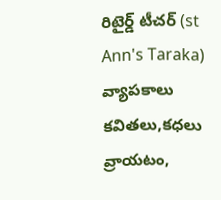రిటైర్డ్ టీచర్ (st Ann's Taraka)
వ్యాపకాలు కవితలు,కధలు వ్రాయటం,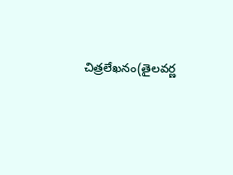చిత్రలేఖనం(తైలవర్ణ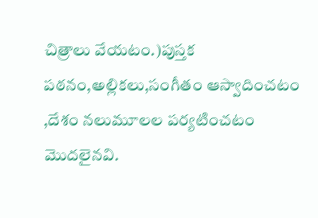చిత్రాలు వేయటం.)పుస్తక పఠనం,అల్లికలు,సంగీతం ఆస్వాదించటం ,దేశం నలుమూలల పర్యటించటం మొదలైనవి.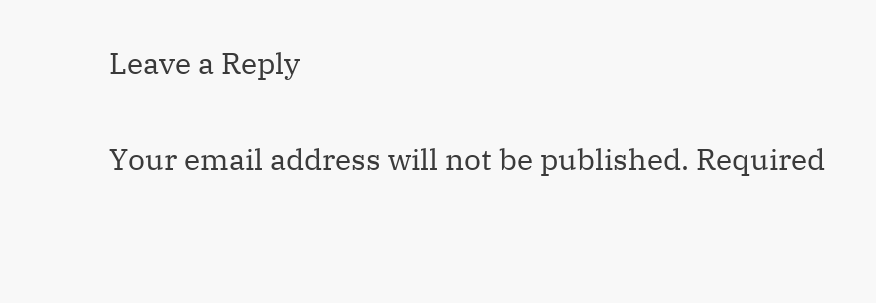Leave a Reply

Your email address will not be published. Required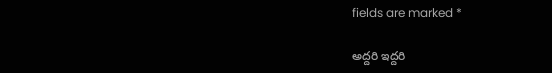fields are marked *

అద్దరి ఇద్దరి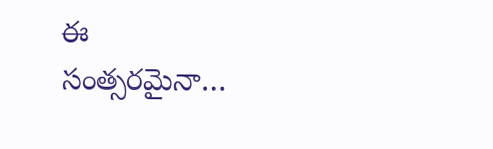ఈ సంత్సరమైనా…